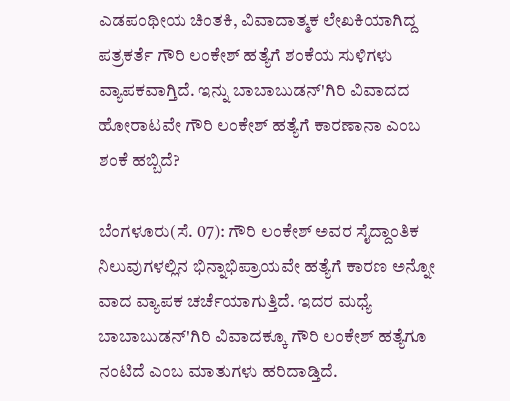ಎಡಪಂಥೀಯ ಚಿಂತಕಿ, ವಿವಾದಾತ್ಮಕ ಲೇಖಕಿಯಾಗಿದ್ದ  ಪತ್ರಕರ್ತೆ ಗೌರಿ ಲಂಕೇಶ್ ಹತ್ಯೆಗೆ ಶಂಕೆಯ ಸುಳಿಗಳು ವ್ಯಾಪಕವಾಗ್ತಿದೆ. ಇನ್ನು ಬಾಬಾಬುಡನ್'ಗಿರಿ ವಿವಾದದ ಹೋರಾಟವೇ ಗೌರಿ ಲಂಕೇಶ್ ಹತ್ಯೆಗೆ ಕಾರಣಾನಾ ಎಂಬ ಶಂಕೆ ಹಬ್ಬಿದೆ?

ಬೆಂಗಳೂರು(ಸೆ. 07): ಗೌರಿ ಲಂಕೇಶ್ ಅವರ ಸೈದ್ದಾಂತಿಕ ನಿಲುವುಗಳಲ್ಲಿನ ಭಿನ್ನಾಭಿಪ್ರಾಯವೇ ಹತ್ಯೆಗೆ ಕಾರಣ ಅನ್ನೋ ವಾದ ವ್ಯಾಪಕ ಚರ್ಚೆಯಾಗುತ್ತಿದೆ. ಇದರ ಮಧ್ಯೆ ಬಾಬಾಬುಡನ್'ಗಿರಿ ವಿವಾದಕ್ಕೂ ಗೌರಿ ಲಂಕೇಶ್‌ ಹತ್ಯೆಗೂ ನಂಟಿದೆ ಎಂಬ ಮಾತುಗಳು ಹರಿದಾಡ್ತಿದೆ.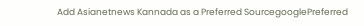Add Asianetnews Kannada as a Preferred SourcegooglePreferred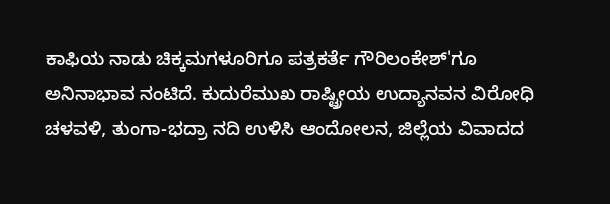ಕಾಫಿಯ ನಾಡು ಚಿಕ್ಕಮಗಳೂರಿಗೂ ಪತ್ರಕರ್ತೆ ಗೌರಿಲಂಕೇಶ್‌'ಗೂ ಅನಿನಾಭಾವ ನಂಟಿದೆ. ಕುದುರೆಮುಖ ರಾಷ್ಟ್ರೀಯ ಉದ್ಯಾನವನ ವಿರೋಧಿ ಚಳವಳಿ, ತುಂಗಾ-ಭದ್ರಾ ನದಿ ಉಳಿಸಿ ಆಂದೋಲನ, ಜಿಲ್ಲೆಯ ವಿವಾದದ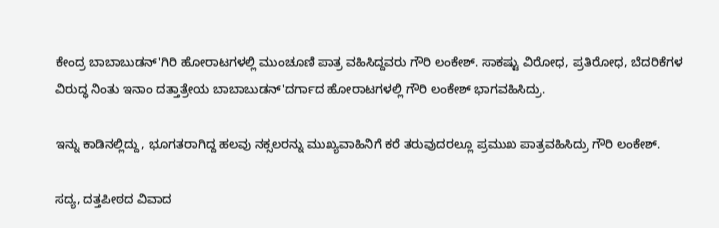ಕೇಂದ್ರ ಬಾಬಾಬುಡನ್'ಗಿರಿ ಹೋರಾಟಗಳಲ್ಲಿ ಮುಂಚೂಣಿ ಪಾತ್ರ ವಹಿಸಿದ್ದವರು ಗೌರಿ ಲಂಕೇಶ್. ಸಾಕಷ್ಟು ವಿರೋಧ, ಪ್ರತಿರೋಧ, ಬೆದರಿಕೆಗಳ ವಿರುದ್ಧ ನಿಂತು ಇನಾಂ ದತ್ತಾತ್ರೇಯ ಬಾಬಾಬುಡನ್'ದರ್ಗಾದ ಹೋರಾಟಗಳಲ್ಲಿ ಗೌರಿ ಲಂಕೇಶ್ ಭಾಗವಹಿಸಿದ್ರು.

ಇನ್ನು ಕಾಡಿನಲ್ಲಿದ್ದು, ಭೂಗತರಾಗಿದ್ದ ಹಲವು ನಕ್ಸಲರನ್ನು ಮುಖ್ಯವಾಹಿನಿಗೆ ಕರೆ ತರುವುದರಲ್ಲೂ ಪ್ರಮುಖ ಪಾತ್ರವಹಿಸಿದ್ರು ಗೌರಿ ಲಂಕೇಶ್.

ಸದ್ಯ, ದತ್ತಪೀಠದ ವಿವಾದ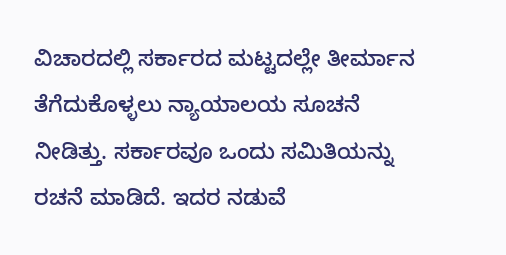ವಿಚಾರದಲ್ಲಿ ಸರ್ಕಾರದ ಮಟ್ಟದಲ್ಲೇ ತೀರ್ಮಾನ ತೆಗೆದುಕೊಳ್ಳಲು ನ್ಯಾಯಾಲಯ ಸೂಚನೆ ನೀಡಿತ್ತು. ಸರ್ಕಾರವೂ ಒಂದು ಸಮಿತಿಯನ್ನು ರಚನೆ ಮಾಡಿದೆ. ಇದರ ನಡುವೆ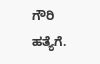ಗೌರಿ ಹತ್ಯೆಗೆ.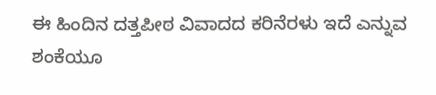ಈ ಹಿಂದಿನ ದತ್ತಪೀಠ ವಿವಾದದ ಕರಿನೆರಳು ಇದೆ ಎನ್ನುವ ಶಂಕೆಯೂ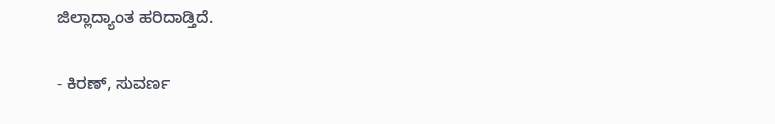ಜಿಲ್ಲಾದ್ಯಾಂತ ಹರಿದಾಡ್ತಿದೆ.

- ಕಿರಣ್, ಸುವರ್ಣ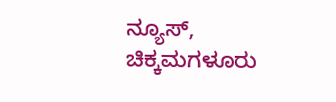ನ್ಯೂಸ್, ಚಿಕ್ಕಮಗಳೂರು